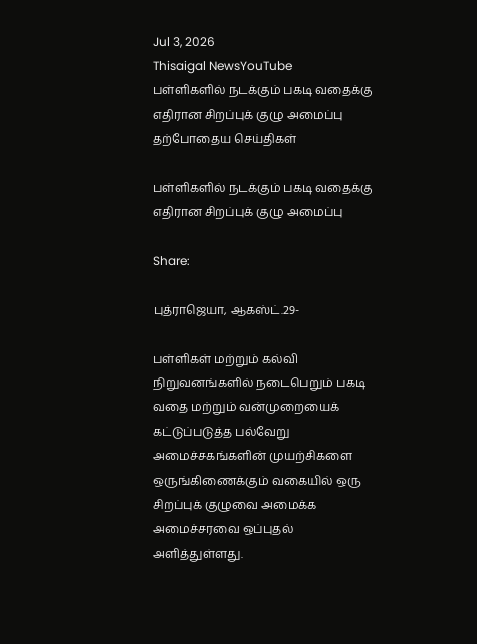Jul 3, 2026
Thisaigal NewsYouTube
பள்ளிகளில் நடக்கும் பகடி வதைக்கு எதிரான சிறப்புக் குழு அமைப்பு
தற்போதைய செய்திகள்

பள்ளிகளில் நடக்கும் பகடி வதைக்கு எதிரான சிறப்புக் குழு அமைப்பு

Share:

புத்ராஜெயா, ஆகஸ்ட்.29-

பள்ளிகள் மற்றும் கல்வி நிறுவனங்களில் நடைபெறும் பகடி வதை மற்றும் வன்முறையைக் கட்டுப்படுத்த பல்வேறு அமைச்சகங்களின் முயற்சிகளை ஒருங்கிணைக்கும் வகையில் ஒரு சிறப்புக் குழுவை அமைக்க அமைச்சரவை ஒப்புதல் அளித்துள்ளது.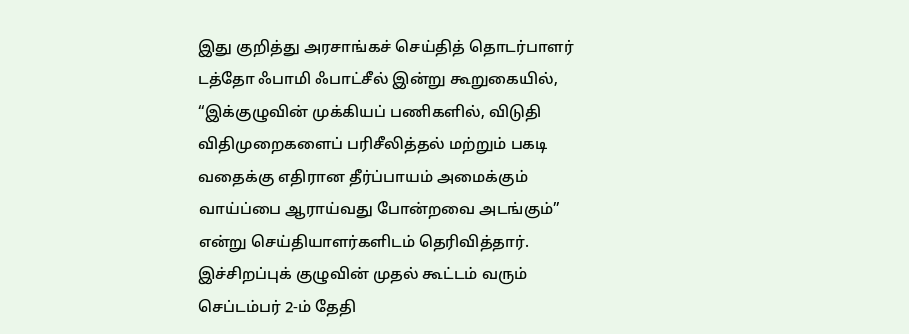இது குறித்து அரசாங்கச் செய்தித் தொடர்பாளர் டத்தோ ஃபாமி ஃபாட்சீல் இன்று கூறுகையில், “இக்குழுவின் முக்கியப் பணிகளில், விடுதி விதிமுறைகளைப் பரிசீலித்தல் மற்றும் பகடி வதைக்கு எதிரான தீர்ப்பாயம் அமைக்கும் வாய்ப்பை ஆராய்வது போன்றவை அடங்கும்” என்று செய்தியாளர்களிடம் தெரிவித்தார். இச்சிறப்புக் குழுவின் முதல் கூட்டம் வரும் செப்டம்பர் 2-ம் தேதி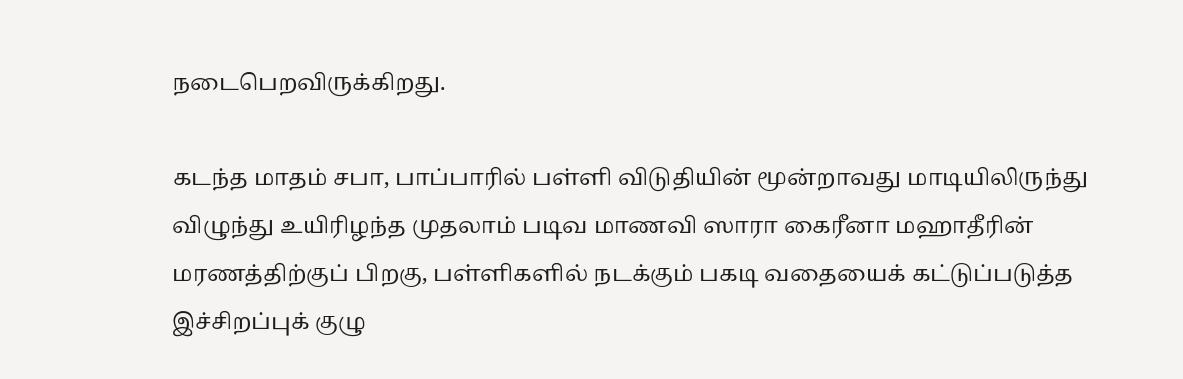நடைபெறவிருக்கிறது.

கடந்த மாதம் சபா, பாப்பாரில் பள்ளி விடுதியின் மூன்றாவது மாடியிலிருந்து விழுந்து உயிரிழந்த முதலாம் படிவ மாணவி ஸாரா கைரீனா மஹாதீரின் மரணத்திற்குப் பிறகு, பள்ளிகளில் நடக்கும் பகடி வதையைக் கட்டுப்படுத்த இச்சிறப்புக் குழு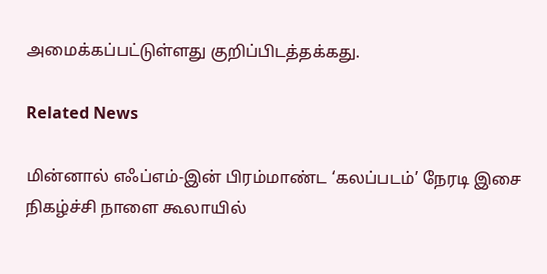அமைக்கப்பட்டுள்ளது குறிப்பிடத்தக்கது.

Related News

மின்னால் எஃப்எம்-இன் பிரம்மாண்ட ‘கலப்படம்’ நேரடி இசை நிகழ்ச்சி நாளை கூலாயில்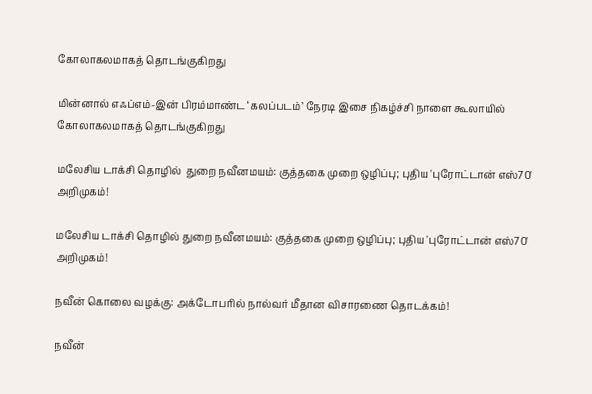கோலாகலமாகத் தொடங்குகிறது

மின்னால் எஃப்எம்-இன் பிரம்மாண்ட ‘கலப்படம்’ நேரடி இசை நிகழ்ச்சி நாளை கூலாயில் கோலாகலமாகத் தொடங்குகிறது

மலேசிய டாக்சி தொழில்  துறை நவீனமயம்: குத்தகை முறை ஒழிப்பு; புதிய 'புரோட்டான் எஸ்70' அறிமுகம்!

மலேசிய டாக்சி தொழில் துறை நவீனமயம்: குத்தகை முறை ஒழிப்பு; புதிய 'புரோட்டான் எஸ்70' அறிமுகம்!

நவீன் கொலை வழக்கு: அக்டோபரில் நால்வர் மீதான விசாரணை தொடக்கம்!

நவீன்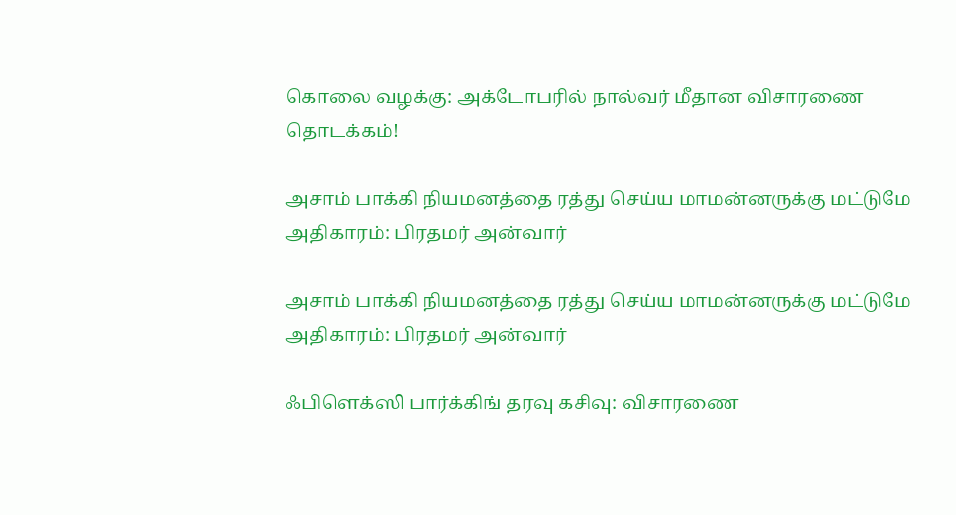கொலை வழக்கு: அக்டோபரில் நால்வர் மீதான விசாரணை தொடக்கம்!

அசாம் பாக்கி நியமனத்தை ரத்து செய்ய மாமன்னருக்கு மட்டுமே அதிகாரம்: பிரதமர் அன்வார்

அசாம் பாக்கி நியமனத்தை ரத்து செய்ய மாமன்னருக்கு மட்டுமே அதிகாரம்: பிரதமர் அன்வார்

ஃபிளெக்ஸி பார்க்கிங் தரவு கசிவு: விசாரணை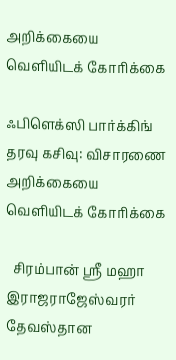அறிக்கையை வெளியிடக் கோரிக்கை

ஃபிளெக்ஸி பார்க்கிங் தரவு கசிவு: விசாரணை அறிக்கையை வெளியிடக் கோரிக்கை

  சிரம்பான் ஸ்ரீ மஹா இராஜராஜேஸ்வரர் தேவஸ்தான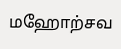மஹோற்சவ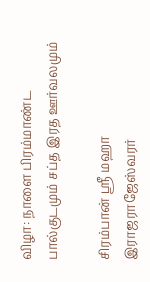விழா: நாளை பிரம்மாண்ட பால்குடமும் சப்த இரத ஊர்வலமும்

சிரம்பான் ஸ்ரீ மஹா இராஜராஜேஸ்வரர்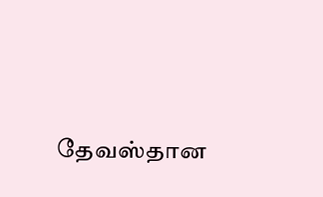தேவஸ்தான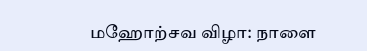மஹோற்சவ விழா: நாளை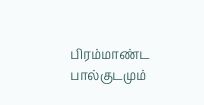பிரம்மாண்ட பால்குடமும்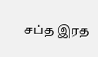சப்த இரத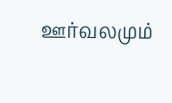ஊர்வலமும்